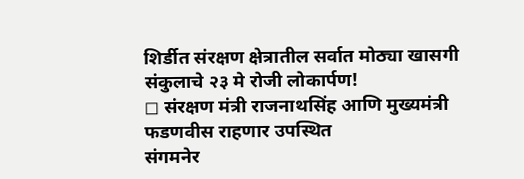शिर्डीत संरक्षण क्षेत्रातील सर्वात मोठ्या खासगी संकुलाचे २३ मे रोजी लोकार्पण!
◻ संरक्षण मंत्री राजनाथसिंह आणि मुख्यमंत्री फडणवीस राहणार उपस्थित
संगमनेर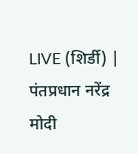LIVE (शिर्डी) | पंतप्रधान नरेंद्र मोदी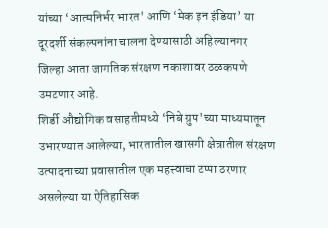यांच्या ‘आत्मनिर्भर भारत' आणि ‘मेक इन इंडिया’ या दूरदर्शी संकल्पनांना चालना देण्यासाठी अहिल्यानगर जिल्हा आता जागतिक संरक्षण नकाशावर ठळकपणे उमटणार आहे.
शिर्डी औद्योगिक वसाहतीमध्ये ‘निबे ग्रुप'च्या माध्यमातून उभारण्यात आलेल्या, भारतातील खासगी क्षेत्रातील संरक्षण उत्पादनाच्या प्रवासातील एक महत्त्वाचा टप्पा ठरणार असलेल्या या ऐतिहासिक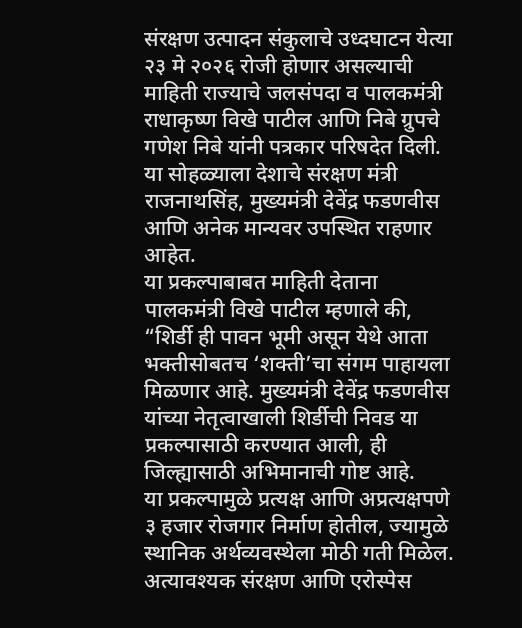संरक्षण उत्पादन संकुलाचे उध्दघाटन येत्या २३ मे २०२६ रोजी होणार असल्याची माहिती राज्याचे जलसंपदा व पालकमंत्री राधाकृष्ण विखे पाटील आणि निबे ग्रुपचे गणेश निबे यांनी पत्रकार परिषदेत दिली. या सोहळ्याला देशाचे संरक्षण मंत्री राजनाथसिंह, मुख्यमंत्री देवेंद्र फडणवीस आणि अनेक मान्यवर उपस्थित राहणार आहेत.
या प्रकल्पाबाबत माहिती देताना पालकमंत्री विखे पाटील म्हणाले की, “शिर्डी ही पावन भूमी असून येथे आता भक्तीसोबतच ‘शक्ती’चा संगम पाहायला मिळणार आहे. मुख्यमंत्री देवेंद्र फडणवीस यांच्या नेतृत्वाखाली शिर्डीची निवड या प्रकल्पासाठी करण्यात आली, ही जिल्ह्यासाठी अभिमानाची गोष्ट आहे.
या प्रकल्पामुळे प्रत्यक्ष आणि अप्रत्यक्षपणे ३ हजार रोजगार निर्माण होतील, ज्यामुळे स्थानिक अर्थव्यवस्थेला मोठी गती मिळेल. अत्यावश्यक संरक्षण आणि एरोस्पेस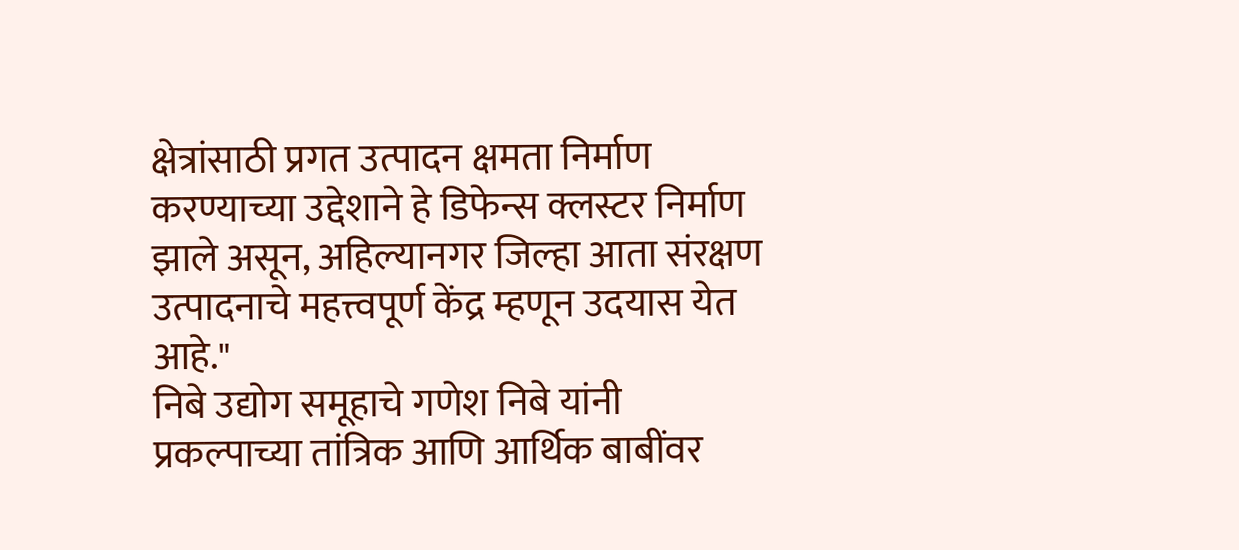क्षेत्रांसाठी प्रगत उत्पादन क्षमता निर्माण करण्याच्या उद्देशाने हे डिफेन्स क्लस्टर निर्माण झाले असून, अहिल्यानगर जिल्हा आता संरक्षण उत्पादनाचे महत्त्वपूर्ण केंद्र म्हणून उदयास येत आहे."
निबे उद्योग समूहाचे गणेश निबे यांनी प्रकल्पाच्या तांत्रिक आणि आर्थिक बाबींवर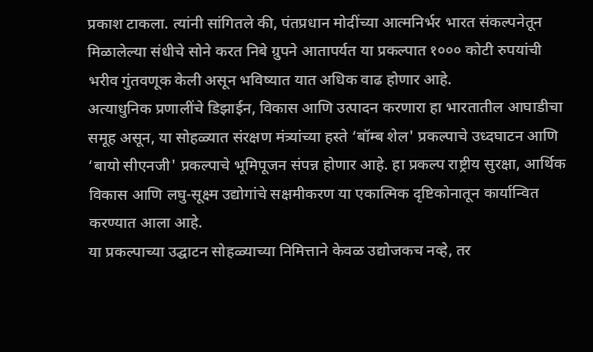प्रकाश टाकला. त्यांनी सांगितले की, पंतप्रधान मोदींच्या आत्मनिर्भर भारत संकल्पनेतून मिळालेल्या संधीचे सोने करत निबे ग्रुपने आतापर्यत या प्रकल्पात १००० कोटी रुपयांची भरीव गुंतवणूक केली असून भविष्यात यात अधिक वाढ होणार आहे.
अत्याधुनिक प्रणालींचे डिझाईन, विकास आणि उत्पादन करणारा हा भारतातील आघाडीचा समूह असून, या सोहळ्यात संरक्षण मंत्र्यांच्या हस्ते ‘बॉम्ब शेल' प्रकल्पाचे उध्दघाटन आणि ‘बायो सीएनजी' प्रकल्पाचे भूमिपूजन संपन्न होणार आहे. हा प्रकल्प राष्ट्रीय सुरक्षा, आर्थिक विकास आणि लघु-सूक्ष्म उद्योगांचे सक्षमीकरण या एकात्मिक दृष्टिकोनातून कार्यान्वित करण्यात आला आहे.
या प्रकल्पाच्या उद्घाटन सोहळ्याच्या निमित्ताने केवळ उद्योजकच नव्हे, तर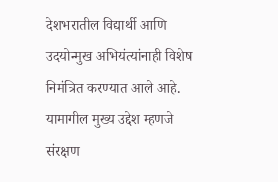देशभरातील विद्यार्थी आणि उदयोन्मुख अभियंत्यांनाही विशेष निमंत्रित करण्यात आले आहे. यामागील मुख्य उद्देश म्हणजे संरक्षण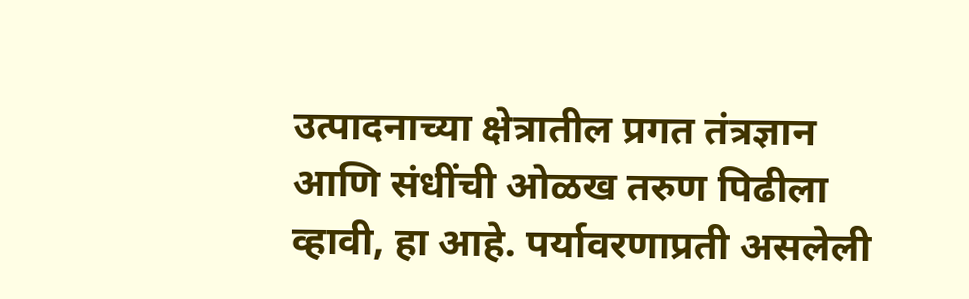उत्पादनाच्या क्षेत्रातील प्रगत तंत्रज्ञान आणि संधींची ओळख तरुण पिढीला व्हावी, हा आहे. पर्यावरणाप्रती असलेली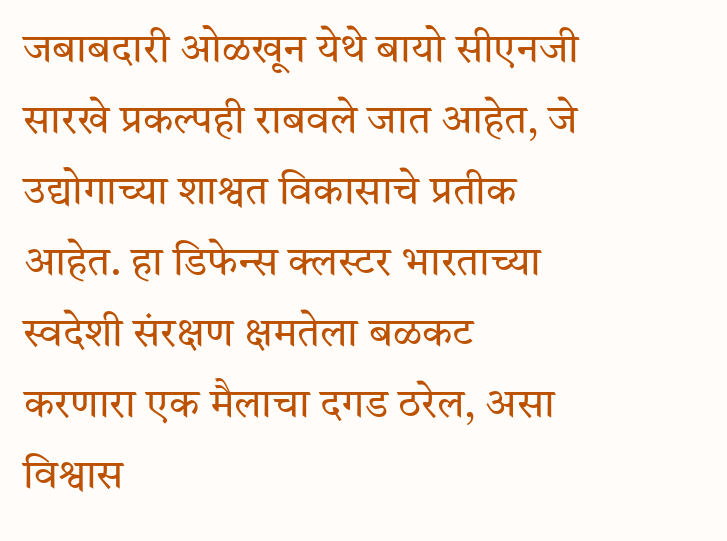जबाबदारी ओळखून येथे बायो सीएनजी सारखे प्रकल्पही राबवले जात आहेत, जे उद्योगाच्या शाश्वत विकासाचे प्रतीक आहेत. हा डिफेन्स क्लस्टर भारताच्या स्वदेशी संरक्षण क्षमतेला बळकट करणारा एक मैलाचा दगड ठरेल, असा विश्वास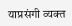याप्रसंगी व्यक्त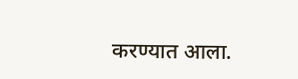करण्यात आला.